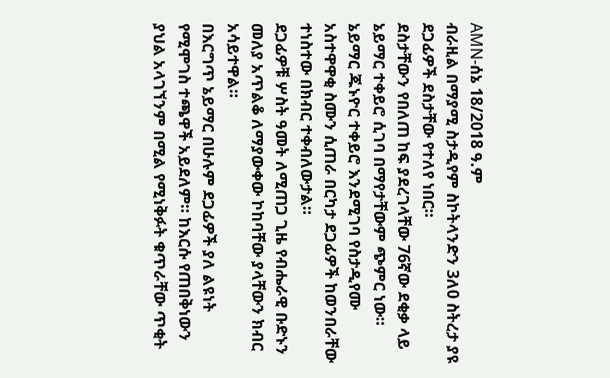AMN-ሰኔ 18/2018 ዓ.ም
ብራዚል በማያሚ ስታዲየም ስኮትላንድን 3ለ0 ስትረታ ያዩ ደጋፊዎች ደስታቸው የተለየ ነበር።
ደስታቸውን የበለጠ ከፍ ያደረገላቸው 76ኛው ደቂቃ ላይ ኔይማር ተቀይሮ ሲገባ በማየታቸውም ጭምር ነው።
ኔይማር ጁኑዮር ተቀይሮ እንደሚገባ የስታዲየሙ አስተዋዋቂ ስሙን ሲጠራ በርካታ ደጋፊዎች ከወንበራቸው ተነስተው በክብር ተቀብለውታል።
ደጋፊዎቹ ሦስት ዓመት ለሚጠጋ ጊዜ የብሔራዊ ቡድኑን መለያ አጥልቆ ለማያውቀው ኮከባቸው ያላቸውን ክብር አሳይተዋል።
በእርግጥ ኔይማር በሁሉም ደጋፊዎች ያለ ልዩነት የሚሞገስ ተጫዋች አይደለም። ከእርሱ የጠበቅነውን ያህል አላገኘንም በሚል የሚነቅፉት ቁጥራቸው ጥቂት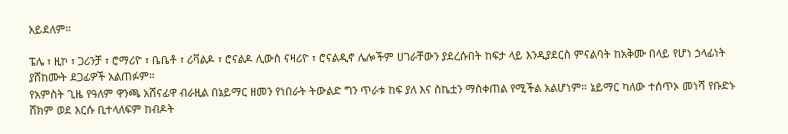አይደለም።

ፔሌ ፣ ዚኮ ፣ ጋሪንቻ ፣ ሮማሪዮ ፣ ቤቤቶ ፣ ሪቫልዶ ፣ ሮናልዶ ሊውስ ናዛሪዮ ፣ ሮናልዲኖ ሌሎችም ሀገራቸውን ያደረሱበት ከፍታ ላይ እንዲያደርስ ምናልባት ከአቅሙ በላይ የሆነ ኃላፊነት ያሸከሙት ደጋፊዎች አልጠፉም።
የአምስት ጊዜ የዓለም ዋንጫ አሸናፊዋ ብራዚል በኔይማር ዘመን የነበራት ትውልድ ግን ጥራቱ ከፍ ያለ እና ስኬቷን ማስቀጠል የሚችል አልሆነም። ኔይማር ካለው ተሰጥኦ መነሻ የቡድኑ ሸክም ወደ እርሱ ቢተላለፍም ከብዶት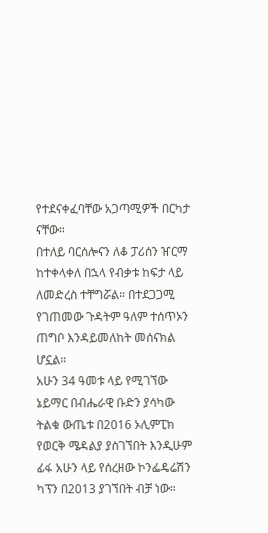የተደናቀፈባቸው አጋጣሚዎች በርካታ ናቸው።
በተለይ ባርሰሎናን ለቆ ፓሪሰን ዠርማ ከተቀላቀለ በኋላ የብቃቱ ከፍታ ላይ ለመድረስ ተቸግሯል። በተደጋጋሚ የገጠመው ጉዳትም ዓለም ተሰጥኦን ጠግቦ እንዳይመለከት መሰናክል ሆኗል።
አሁን 34 ዓመቱ ላይ የሚገኘው ኔይማር በብሔራዊ ቡድን ያሳካው ትልቁ ውጤቱ በ2016 ኦሊምፒክ የወርቅ ሜዳልያ ያስገኘበት እንዲሁም ፊፋ አሁን ላይ የሰረዘው ኮንፌዴሬሽን ካፕን በ2013 ያገኘበት ብቻ ነው።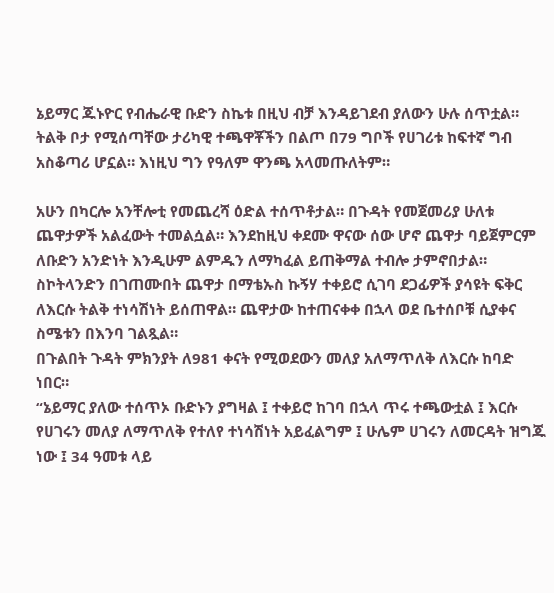ኔይማር ጁኑዮር የብሔራዊ ቡድን ስኬቱ በዚህ ብቻ እንዳይገደብ ያለውን ሁሉ ሰጥቷል። ትልቅ ቦታ የሚሰጣቸው ታሪካዊ ተጫዋቾችን በልጦ በ79 ግቦች የሀገሪቱ ከፍተኛ ግብ አስቆጣሪ ሆኗል። እነዚህ ግን የዓለም ዋንጫ አላመጡለትም።

አሁን በካርሎ አንቸሎቲ የመጨረሻ ዕድል ተሰጥቶታል። በጉዳት የመጀመሪያ ሁለቱ ጨዋታዎች አልፈውት ተመልሷል። እንደከዚህ ቀደሙ ዋናው ሰው ሆኖ ጨዋታ ባይጀምርም ለቡድን አንድነት እንዲሁም ልምዱን ለማካፈል ይጠቅማል ተብሎ ታምኖበታል።
ስኮትላንድን በገጠሙበት ጨዋታ በማቴኡስ ኩኝሃ ተቀይሮ ሲገባ ደጋፊዎች ያሳዩት ፍቅር ለእርሱ ትልቅ ተነሳሽነት ይሰጠዋል። ጨዋታው ከተጠናቀቀ በኋላ ወደ ቤተሰቦቹ ሲያቀና ስሜቱን በእንባ ገልጿል።
በጉልበት ጉዳት ምክንያት ለ981 ቀናት የሚወደውን መለያ አለማጥለቅ ለእርሱ ከባድ ነበር።
“ኔይማር ያለው ተሰጥኦ ቡድኑን ያግዛል ፤ ተቀይሮ ከገባ በኋላ ጥሩ ተጫውቷል ፤ እርሱ የሀገሩን መለያ ለማጥለቅ የተለየ ተነሳሽነት አይፈልግም ፤ ሁሌም ሀገሩን ለመርዳት ዝግጁ ነው ፤ 34 ዓመቱ ላይ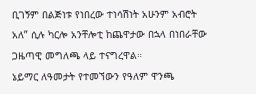ቢገኝም በልጅነቱ የነበረው ተነሳሽነት አሁንም አብሮት አለ” ሲሉ ካርሎ አንቸሎቲ ከጨዋታው በኋላ በነበራቸው ጋዜጣዊ መግለጫ ላይ ተናግረዋል።
ኔይማር ለዓመታት የተመኘውን የዓለም ዋንጫ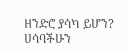ዘንድሮ ያሳካ ይሆን? ሀሳባችሁን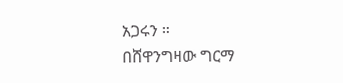አጋሩን ።
በሸዋንግዛው ግርማ